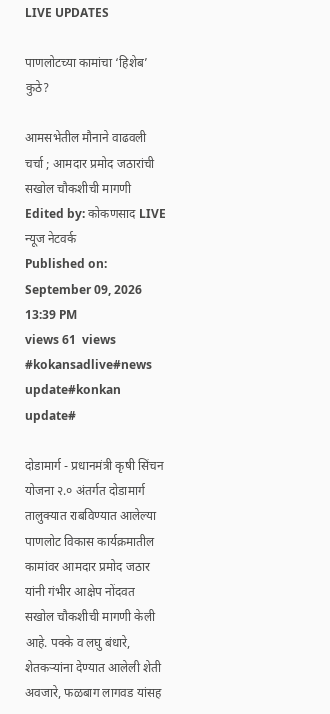LIVE UPDATES

पाणलोटच्या कामांचा ‘हिशेब’ कुठे?

आमसभेतील मौनाने वाढवली चर्चा ; आमदार प्रमोद जठारांची सखोल चौकशीची मागणी
Edited by: कोकणसाद LIVE न्यूज नेटवर्क
Published on: September 09, 2026 13:39 PM
views 61  views
#kokansadlive#news update#konkan update#

दोडामार्ग - प्रधानमंत्री कृषी सिंचन योजना २.० अंतर्गत दोडामार्ग तालुक्यात राबविण्यात आलेल्या पाणलोट विकास कार्यक्रमातील कामांवर आमदार प्रमोद जठार यांनी गंभीर आक्षेप नोंदवत सखोल चौकशीची मागणी केली आहे. पक्के व लघु बंधारे, शेतकऱ्यांना देण्यात आलेली शेती अवजारे, फळबाग लागवड यांसह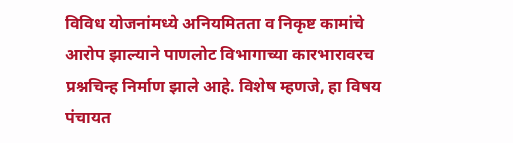विविध योजनांमध्ये अनियमितता व निकृष्ट कामांचे आरोप झाल्याने पाणलोट विभागाच्या कारभारावरच प्रश्नचिन्ह निर्माण झाले आहे. विशेष म्हणजे, हा विषय पंचायत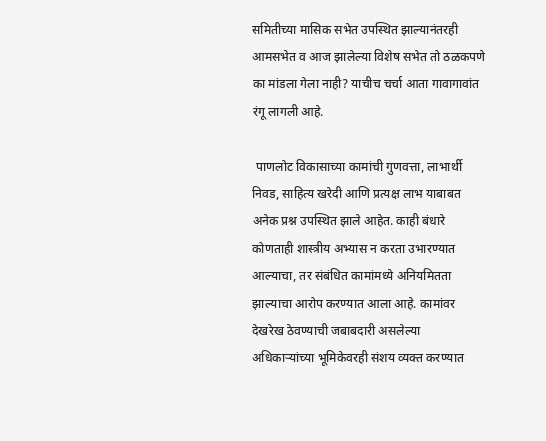समितीच्या मासिक सभेत उपस्थित झाल्यानंतरही आमसभेत व आज झालेल्या विशेष सभेत तो ठळकपणे का मांडला गेला नाही? याचीच चर्चा आता गावागावांत रंगू लागली आहे.

 पाणलोट विकासाच्या कामांची गुणवत्ता, लाभार्थी निवड, साहित्य खरेदी आणि प्रत्यक्ष लाभ याबाबत अनेक प्रश्न उपस्थित झाले आहेत. काही बंधारे कोणताही शास्त्रीय अभ्यास न करता उभारण्यात आल्याचा, तर संबंधित कामांमध्ये अनियमितता झाल्याचा आरोप करण्यात आला आहे. कामांवर देखरेख ठेवण्याची जबाबदारी असलेल्या अधिकाऱ्यांच्या भूमिकेवरही संशय व्यक्त करण्यात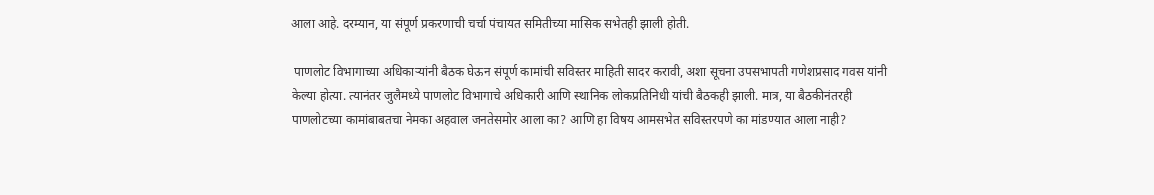आला आहे. दरम्यान, या संपूर्ण प्रकरणाची चर्चा पंचायत समितीच्या मासिक सभेतही झाली होती.

 पाणलोट विभागाच्या अधिकाऱ्यांनी बैठक घेऊन संपूर्ण कामांची सविस्तर माहिती सादर करावी, अशा सूचना उपसभापती गणेशप्रसाद गवस यांनी केल्या होत्या. त्यानंतर जुलैमध्ये पाणलोट विभागाचे अधिकारी आणि स्थानिक लोकप्रतिनिधी यांची बैठकही झाली. मात्र, या बैठकीनंतरही पाणलोटच्या कामांबाबतचा नेमका अहवाल जनतेसमोर आला का? आणि हा विषय आमसभेत सविस्तरपणे का मांडण्यात आला नाही?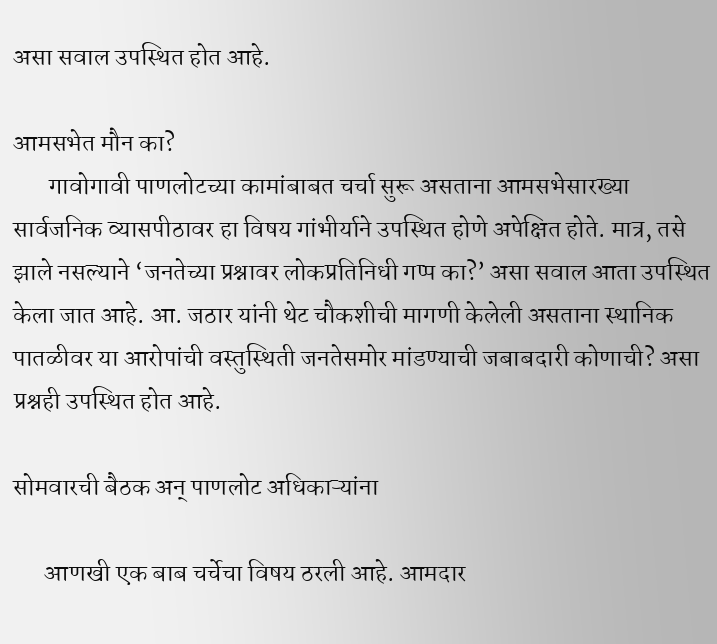असा सवाल उपस्थित होत आहे.

आमसभेत मौन का?
       गावोगावी पाणलोटच्या कामांबाबत चर्चा सुरू असताना आमसभेसारख्या सार्वजनिक व्यासपीठावर हा विषय गांभीर्याने उपस्थित होणे अपेक्षित होते. मात्र, तसे झाले नसल्याने ‘जनतेच्या प्रश्नावर लोकप्रतिनिधी गप्प का?’ असा सवाल आता उपस्थित केला जात आहे. आ. जठार यांनी थेट चौकशीची मागणी केलेली असताना स्थानिक पातळीवर या आरोपांची वस्तुस्थिती जनतेसमोर मांडण्याची जबाबदारी कोणाची? असा प्रश्नही उपस्थित होत आहे.

सोमवारची बैठक अन् पाणलोट अधिकाऱ्यांना

      आणखी एक बाब चर्चेचा विषय ठरली आहे. आमदार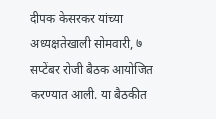दीपक केसरकर यांच्या अध्यक्षतेखाली सोमवारी, ७ सप्टेंबर रोजी बैठक आयोजित करण्यात आली. या बैठकीत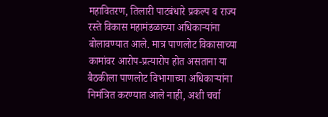महावितरण, तिलारी पाटबंधारे प्रकल्प व राज्य रस्ते विकास महामंडळाच्या अधिकाऱ्यांना बोलावण्यात आले. मात्र पाणलोट विकासाच्या कामांवर आरोप-प्रत्यारोप होत असताना या बैठकीला पाणलोट विभागाच्या अधिकाऱ्यांना निमंत्रित करण्यात आले नाही, अशी चर्चा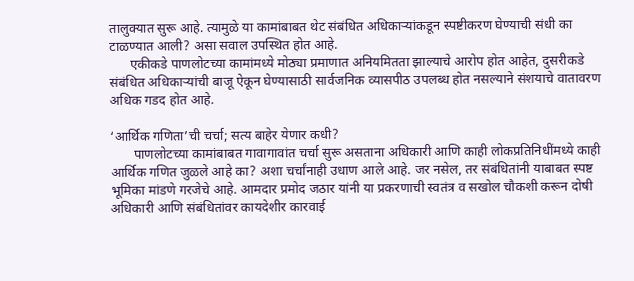तालुक्यात सुरू आहे. त्यामुळे या कामांबाबत थेट संबंधित अधिकाऱ्यांकडून स्पष्टीकरण घेण्याची संधी का टाळण्यात आली? असा सवाल उपस्थित होत आहे.
      एकीकडे पाणलोटच्या कामांमध्ये मोठ्या प्रमाणात अनियमितता झाल्याचे आरोप होत आहेत, दुसरीकडे संबंधित अधिकाऱ्यांची बाजू ऐकून घेण्यासाठी सार्वजनिक व्यासपीठ उपलब्ध होत नसल्याने संशयाचे वातावरण अधिक गडद होत आहे.

‘आर्थिक गणिता’ची चर्चा; सत्य बाहेर येणार कधी?
       पाणलोटच्या कामांबाबत गावागावांत चर्चा सुरू असताना अधिकारी आणि काही लोकप्रतिनिधींमध्ये काही आर्थिक गणित जुळले आहे का? अशा चर्चांनाही उधाण आले आहे. जर नसेल, तर संबंधितांनी याबाबत स्पष्ट भूमिका मांडणे गरजेचे आहे. आमदार प्रमोद जठार यांनी या प्रकरणाची स्वतंत्र व सखोल चौकशी करून दोषी अधिकारी आणि संबंधितांवर कायदेशीर कारवाई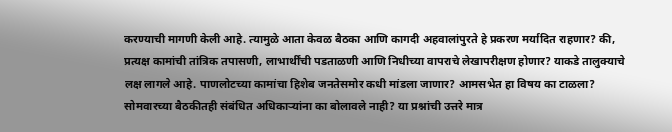करण्याची मागणी केली आहे. त्यामुळे आता केवळ बैठका आणि कागदी अहवालांपुरते हे प्रकरण मर्यादित राहणार? की, प्रत्यक्ष कामांची तांत्रिक तपासणी, लाभार्थींची पडताळणी आणि निधीच्या वापराचे लेखापरीक्षण होणार? याकडे तालुक्याचे लक्ष लागले आहे. पाणलोटच्या कामांचा हिशेब जनतेसमोर कधी मांडला जाणार? आमसभेत हा विषय का टाळला? सोमवारच्या बैठकीतही संबंधित अधिकाऱ्यांना का बोलावले नाही? या प्रश्नांची उत्तरे मात्र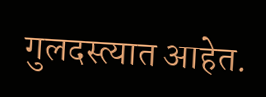गुलदस्त्यात आहेत.